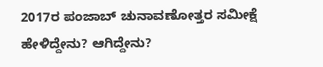2017ರ ಪಂಜಾಬ್ ಚುನಾವಣೋತ್ತರ ಸಮೀಕ್ಷೆ ಹೇಳಿದ್ದೇನು? ಆಗಿದ್ದೇನು?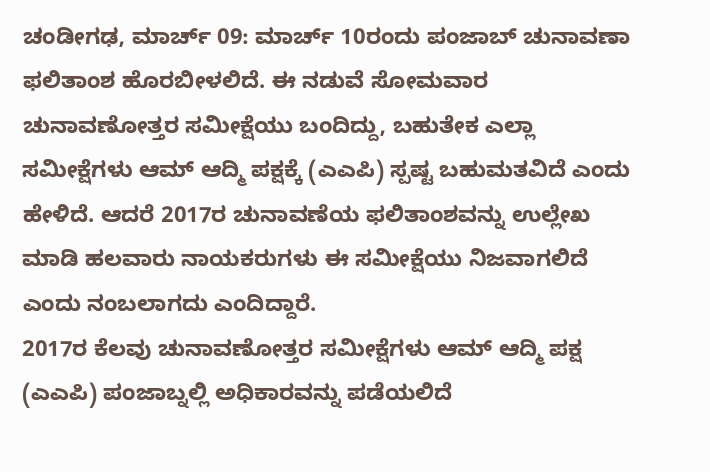ಚಂಡೀಗಢ, ಮಾರ್ಚ್ 09: ಮಾರ್ಚ್ 10ರಂದು ಪಂಜಾಬ್ ಚುನಾವಣಾ ಫಲಿತಾಂಶ ಹೊರಬೀಳಲಿದೆ. ಈ ನಡುವೆ ಸೋಮವಾರ ಚುನಾವಣೋತ್ತರ ಸಮೀಕ್ಷೆಯು ಬಂದಿದ್ದು, ಬಹುತೇಕ ಎಲ್ಲಾ ಸಮೀಕ್ಷೆಗಳು ಆಮ್ ಆದ್ಮಿ ಪಕ್ಷಕ್ಕೆ (ಎಎಪಿ) ಸ್ಪಷ್ಟ ಬಹುಮತವಿದೆ ಎಂದು ಹೇಳಿದೆ. ಆದರೆ 2017ರ ಚುನಾವಣೆಯ ಫಲಿತಾಂಶವನ್ನು ಉಲ್ಲೇಖ ಮಾಡಿ ಹಲವಾರು ನಾಯಕರುಗಳು ಈ ಸಮೀಕ್ಷೆಯು ನಿಜವಾಗಲಿದೆ ಎಂದು ನಂಬಲಾಗದು ಎಂದಿದ್ದಾರೆ.
2017ರ ಕೆಲವು ಚುನಾವಣೋತ್ತರ ಸಮೀಕ್ಷೆಗಳು ಆಮ್ ಆದ್ಮಿ ಪಕ್ಷ (ಎಎಪಿ) ಪಂಜಾಬ್ನಲ್ಲಿ ಅಧಿಕಾರವನ್ನು ಪಡೆಯಲಿದೆ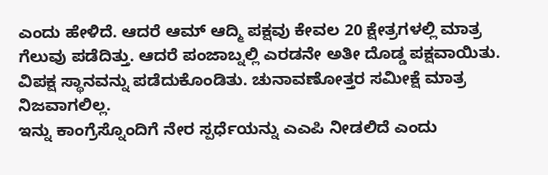ಎಂದು ಹೇಳಿದೆ. ಆದರೆ ಆಮ್ ಆದ್ಮಿ ಪಕ್ಷವು ಕೇವಲ 20 ಕ್ಷೇತ್ರಗಳಲ್ಲಿ ಮಾತ್ರ ಗೆಲುವು ಪಡೆದಿತ್ತು. ಆದರೆ ಪಂಜಾಬ್ನಲ್ಲಿ ಎರಡನೇ ಅತೀ ದೊಡ್ಡ ಪಕ್ಷವಾಯಿತು. ವಿಪಕ್ಷ ಸ್ಥಾನವನ್ನು ಪಡೆದುಕೊಂಡಿತು. ಚುನಾವಣೋತ್ತರ ಸಮೀಕ್ಷೆ ಮಾತ್ರ ನಿಜವಾಗಲಿಲ್ಲ.
ಇನ್ನು ಕಾಂಗ್ರೆಸ್ನೊಂದಿಗೆ ನೇರ ಸ್ಪರ್ಧೆಯನ್ನು ಎಎಪಿ ನೀಡಲಿದೆ ಎಂದು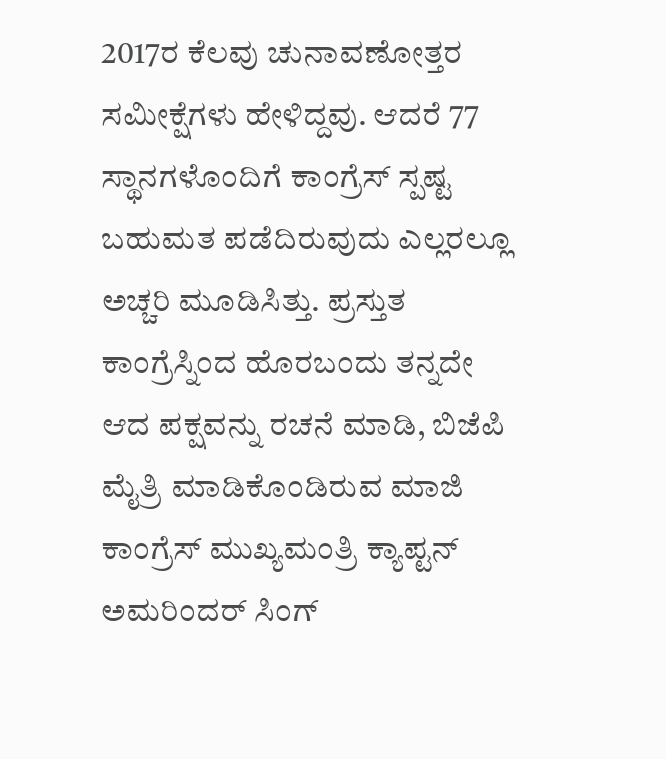2017ರ ಕೆಲವು ಚುನಾವಣೋತ್ತರ ಸಮೀಕ್ಷೆಗಳು ಹೇಳಿದ್ದವು. ಆದರೆ 77 ಸ್ಥಾನಗಳೊಂದಿಗೆ ಕಾಂಗ್ರೆಸ್ ಸ್ಪಷ್ಟ ಬಹುಮತ ಪಡೆದಿರುವುದು ಎಲ್ಲರಲ್ಲೂ ಅಚ್ಚರಿ ಮೂಡಿಸಿತ್ತು. ಪ್ರಸ್ತುತ ಕಾಂಗ್ರೆಸ್ನಿಂದ ಹೊರಬಂದು ತನ್ನದೇ ಆದ ಪಕ್ಷವನ್ನು ರಚನೆ ಮಾಡಿ, ಬಿಜೆಪಿ ಮೈತ್ರಿ ಮಾಡಿಕೊಂಡಿರುವ ಮಾಜಿ ಕಾಂಗ್ರೆಸ್ ಮುಖ್ಯಮಂತ್ರಿ ಕ್ಯಾಪ್ಟನ್ ಅಮರಿಂದರ್ ಸಿಂಗ್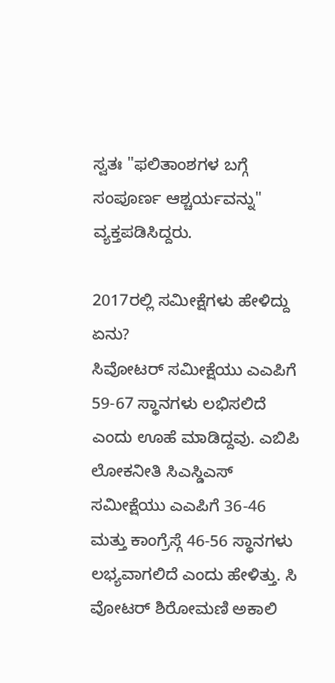ಸ್ವತಃ "ಫಲಿತಾಂಶಗಳ ಬಗ್ಗೆ ಸಂಪೂರ್ಣ ಆಶ್ಚರ್ಯವನ್ನು" ವ್ಯಕ್ತಪಡಿಸಿದ್ದರು.

2017ರಲ್ಲಿ ಸಮೀಕ್ಷೆಗಳು ಹೇಳಿದ್ದು ಏನು?
ಸಿವೋಟರ್ ಸಮೀಕ್ಷೆಯು ಎಎಪಿಗೆ 59-67 ಸ್ಥಾನಗಳು ಲಭಿಸಲಿದೆ ಎಂದು ಊಹೆ ಮಾಡಿದ್ದವು. ಎಬಿಪಿ ಲೋಕನೀತಿ ಸಿಎಸ್ಡಿಎಸ್ ಸಮೀಕ್ಷೆಯು ಎಎಪಿಗೆ 36-46 ಮತ್ತು ಕಾಂಗ್ರೆಸ್ಗೆ 46-56 ಸ್ಥಾನಗಳು ಲಭ್ಯವಾಗಲಿದೆ ಎಂದು ಹೇಳಿತ್ತು. ಸಿ ವೋಟರ್ ಶಿರೋಮಣಿ ಅಕಾಲಿ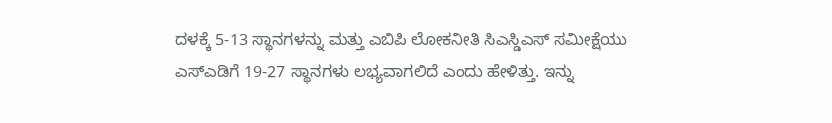ದಳಕ್ಕೆ 5-13 ಸ್ಥಾನಗಳನ್ನು ಮತ್ತು ಎಬಿಪಿ ಲೋಕನೀತಿ ಸಿಎಸ್ಡಿಎಸ್ ಸಮೀಕ್ಷೆಯು ಎಸ್ಎಡಿಗೆ 19-27 ಸ್ಥಾನಗಳು ಲಭ್ಯವಾಗಲಿದೆ ಎಂದು ಹೇಳಿತ್ತು. ಇನ್ನು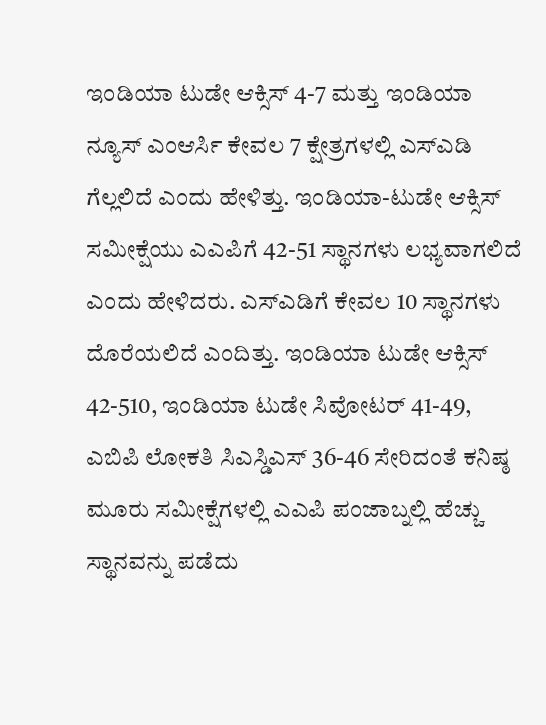ಇಂಡಿಯಾ ಟುಡೇ ಆಕ್ಸಿಸ್ 4-7 ಮತ್ತು ಇಂಡಿಯಾ ನ್ಯೂಸ್ ಎಂಆರ್ಸಿ ಕೇವಲ 7 ಕ್ಷೇತ್ರಗಳಲ್ಲಿ ಎಸ್ಎಡಿ ಗೆಲ್ಲಲಿದೆ ಎಂದು ಹೇಳಿತ್ತು. ಇಂಡಿಯಾ-ಟುಡೇ ಆಕ್ಸಿಸ್ ಸಮೀಕ್ಷೆಯು ಎಎಪಿಗೆ 42-51 ಸ್ಥಾನಗಳು ಲಭ್ಯವಾಗಲಿದೆ ಎಂದು ಹೇಳಿದರು. ಎಸ್ಎಡಿಗೆ ಕೇವಲ 10 ಸ್ಥಾನಗಳು ದೊರೆಯಲಿದೆ ಎಂದಿತ್ತು. ಇಂಡಿಯಾ ಟುಡೇ ಆಕ್ಸಿಸ್ 42-510, ಇಂಡಿಯಾ ಟುಡೇ ಸಿವೋಟರ್ 41-49, ಎಬಿಪಿ ಲೋಕತಿ ಸಿಎಸ್ಡಿಎಸ್ 36-46 ಸೇರಿದಂತೆ ಕನಿಷ್ಠ ಮೂರು ಸಮೀಕ್ಷೆಗಳಲ್ಲಿ ಎಎಪಿ ಪಂಜಾಬ್ನಲ್ಲಿ ಹೆಚ್ಚು ಸ್ಥಾನವನ್ನು ಪಡೆದು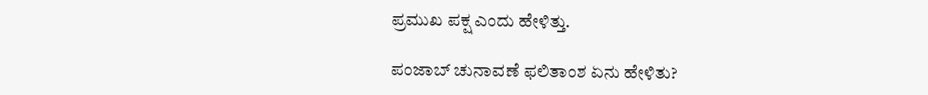ಪ್ರಮುಖ ಪಕ್ಷ ಎಂದು ಹೇಳಿತ್ತು.

ಪಂಜಾಬ್ ಚುನಾವಣೆ ಫಲಿತಾಂಶ ಏನು ಹೇಳಿತು?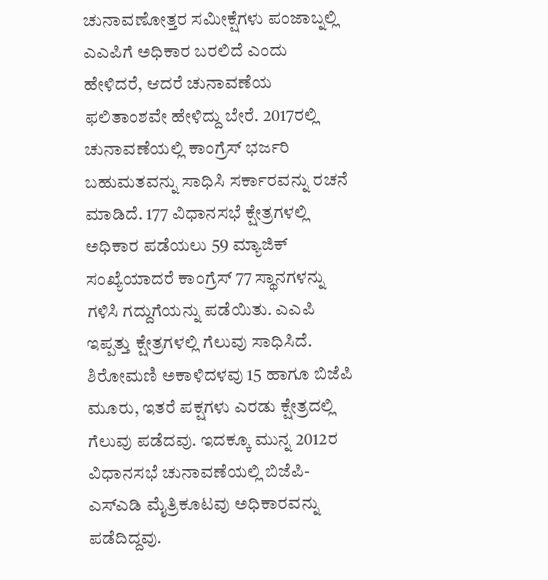ಚುನಾವಣೋತ್ತರ ಸಮೀಕ್ಷೆಗಳು ಪಂಜಾಬ್ನಲ್ಲಿ ಎಎಪಿಗೆ ಅಧಿಕಾರ ಬರಲಿದೆ ಎಂದು ಹೇಳಿದರೆ, ಆದರೆ ಚುನಾವಣೆಯ ಫಲಿತಾಂಶವೇ ಹೇಳಿದ್ದು ಬೇರೆ. 2017ರಲ್ಲಿ ಚುನಾವಣೆಯಲ್ಲಿ ಕಾಂಗ್ರೆಸ್ ಭರ್ಜರಿ ಬಹುಮತವನ್ನು ಸಾಧಿಸಿ ಸರ್ಕಾರವನ್ನು ರಚನೆ ಮಾಡಿದೆ. 177 ವಿಧಾನಸಭೆ ಕ್ಷೇತ್ರಗಳಲ್ಲಿ ಅಧಿಕಾರ ಪಡೆಯಲು 59 ಮ್ಯಾಜಿಕ್ ಸಂಖ್ಯೆಯಾದರೆ ಕಾಂಗ್ರೆಸ್ 77 ಸ್ಥಾನಗಳನ್ನು ಗಳಿಸಿ ಗದ್ದುಗೆಯನ್ನು ಪಡೆಯಿತು. ಎಎಪಿ ಇಪ್ಪತ್ತು ಕ್ಷೇತ್ರಗಳಲ್ಲಿ ಗೆಲುವು ಸಾಧಿಸಿದೆ. ಶಿರೋಮಣಿ ಅಕಾಳಿದಳವು 15 ಹಾಗೂ ಬಿಜೆಪಿ ಮೂರು, ಇತರೆ ಪಕ್ಷಗಳು ಎರಡು ಕ್ಷೇತ್ರದಲ್ಲಿ ಗೆಲುವು ಪಡೆದವು. ಇದಕ್ಕೂ ಮುನ್ನ 2012ರ ವಿಧಾನಸಭೆ ಚುನಾವಣೆಯಲ್ಲಿ ಬಿಜೆಪಿ-ಎಸ್ಎಡಿ ಮೈತ್ರಿಕೂಟವು ಅಧಿಕಾರವನ್ನು ಪಡೆದಿದ್ದವು.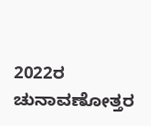2022ರ ಚುನಾವಣೋತ್ತರ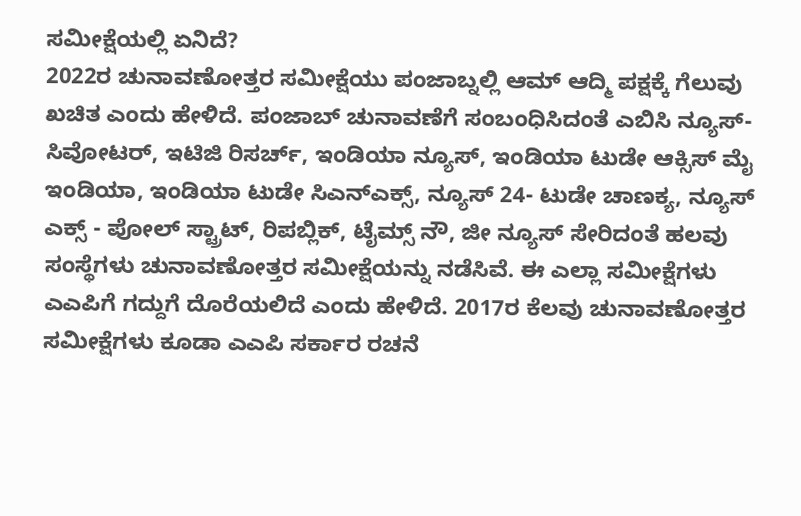ಸಮೀಕ್ಷೆಯಲ್ಲಿ ಏನಿದೆ?
2022ರ ಚುನಾವಣೋತ್ತರ ಸಮೀಕ್ಷೆಯು ಪಂಜಾಬ್ನಲ್ಲಿ ಆಮ್ ಆದ್ಮಿ ಪಕ್ಷಕ್ಕೆ ಗೆಲುವು ಖಚಿತ ಎಂದು ಹೇಳಿದೆ. ಪಂಜಾಬ್ ಚುನಾವಣೆಗೆ ಸಂಬಂಧಿಸಿದಂತೆ ಎಬಿಸಿ ನ್ಯೂಸ್-ಸಿವೋಟರ್, ಇಟಿಜಿ ರಿಸರ್ಚ್, ಇಂಡಿಯಾ ನ್ಯೂಸ್, ಇಂಡಿಯಾ ಟುಡೇ ಆಕ್ಸಿಸ್ ಮೈ ಇಂಡಿಯಾ, ಇಂಡಿಯಾ ಟುಡೇ ಸಿಎನ್ಎಕ್ಸ್, ನ್ಯೂಸ್ 24- ಟುಡೇ ಚಾಣಕ್ಯ, ನ್ಯೂಸ್ ಎಕ್ಸ್ - ಪೋಲ್ ಸ್ಟ್ರಾಟ್, ರಿಪಬ್ಲಿಕ್, ಟೈಮ್ಸ್ ನೌ, ಜೀ ನ್ಯೂಸ್ ಸೇರಿದಂತೆ ಹಲವು ಸಂಸ್ಥೆಗಳು ಚುನಾವಣೋತ್ತರ ಸಮೀಕ್ಷೆಯನ್ನು ನಡೆಸಿವೆ. ಈ ಎಲ್ಲಾ ಸಮೀಕ್ಷೆಗಳು ಎಎಪಿಗೆ ಗದ್ದುಗೆ ದೊರೆಯಲಿದೆ ಎಂದು ಹೇಳಿದೆ. 2017ರ ಕೆಲವು ಚುನಾವಣೋತ್ತರ ಸಮೀಕ್ಷೆಗಳು ಕೂಡಾ ಎಎಪಿ ಸರ್ಕಾರ ರಚನೆ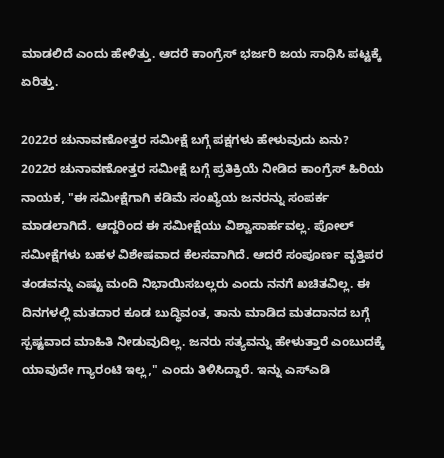ಮಾಡಲಿದೆ ಎಂದು ಹೇಳಿತ್ತು. ಆದರೆ ಕಾಂಗ್ರೆಸ್ ಭರ್ಜರಿ ಜಯ ಸಾಧಿಸಿ ಪಟ್ಟಕ್ಕೆ ಏರಿತ್ತು.

2022ರ ಚುನಾವಣೋತ್ತರ ಸಮೀಕ್ಷೆ ಬಗ್ಗೆ ಪಕ್ಷಗಳು ಹೇಳುವುದು ಏನು?
2022ರ ಚುನಾವಣೋತ್ತರ ಸಮೀಕ್ಷೆ ಬಗ್ಗೆ ಪ್ರತಿಕ್ರಿಯೆ ನೀಡಿದ ಕಾಂಗ್ರೆಸ್ ಹಿರಿಯ ನಾಯಕ, "ಈ ಸಮೀಕ್ಷೆಗಾಗಿ ಕಡಿಮೆ ಸಂಖ್ಯೆಯ ಜನರನ್ನು ಸಂಪರ್ಕ ಮಾಡಲಾಗಿದೆ. ಆದ್ದರಿಂದ ಈ ಸಮೀಕ್ಷೆಯು ವಿಶ್ವಾಸಾರ್ಹವಲ್ಲ. ಪೋಲ್ ಸಮೀಕ್ಷೆಗಳು ಬಹಳ ವಿಶೇಷವಾದ ಕೆಲಸವಾಗಿದೆ. ಆದರೆ ಸಂಪೂರ್ಣ ವೃತ್ತಿಪರ ತಂಡವನ್ನು ಎಷ್ಟು ಮಂದಿ ನಿಭಾಯಿಸಬಲ್ಲರು ಎಂದು ನನಗೆ ಖಚಿತವಿಲ್ಲ. ಈ ದಿನಗಳಲ್ಲಿ ಮತದಾರ ಕೂಡ ಬುದ್ಧಿವಂತ, ತಾನು ಮಾಡಿದ ಮತದಾನದ ಬಗ್ಗೆ ಸ್ಪಷ್ಟವಾದ ಮಾಹಿತಿ ನೀಡುವುದಿಲ್ಲ. ಜನರು ಸತ್ಯವನ್ನು ಹೇಳುತ್ತಾರೆ ಎಂಬುದಕ್ಕೆ ಯಾವುದೇ ಗ್ಯಾರಂಟಿ ಇಲ್ಲ," ಎಂದು ತಿಳಿಸಿದ್ದಾರೆ. ಇನ್ನು ಎಸ್ಎಡಿ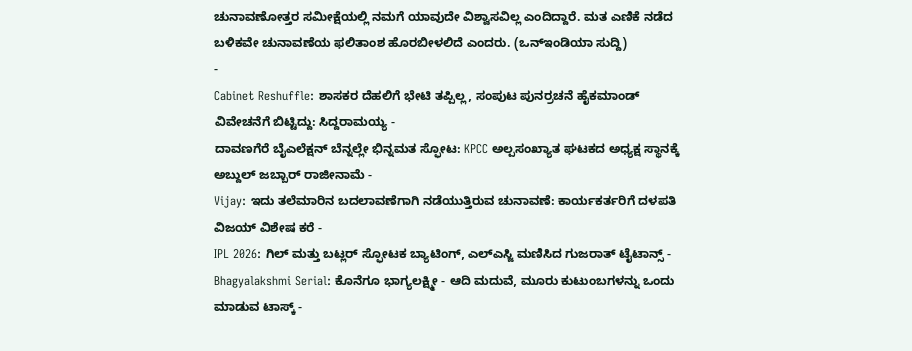ಚುನಾವಣೋತ್ತರ ಸಮೀಕ್ಷೆಯಲ್ಲಿ ನಮಗೆ ಯಾವುದೇ ವಿಶ್ವಾಸವಿಲ್ಲ ಎಂದಿದ್ದಾರೆ. ಮತ ಎಣಿಕೆ ನಡೆದ ಬಳಿಕವೇ ಚುನಾವಣೆಯ ಫಲಿತಾಂಶ ಹೊರಬೀಳಲಿದೆ ಎಂದರು. (ಒನ್ಇಂಡಿಯಾ ಸುದ್ದಿ)
-
Cabinet Reshuffle: ಶಾಸಕರ ದೆಹಲಿಗೆ ಭೇಟಿ ತಪ್ಪಿಲ್ಲ, ಸಂಪುಟ ಪುನರ್ರಚನೆ ಹೈಕಮಾಂಡ್ ವಿವೇಚನೆಗೆ ಬಿಟ್ಟಿದ್ದು: ಸಿದ್ದರಾಮಯ್ಯ -
ದಾವಣಗೆರೆ ಬೈಎಲೆಕ್ಷನ್ ಬೆನ್ನಲ್ಲೇ ಭಿನ್ನಮತ ಸ್ಫೋಟ: KPCC ಅಲ್ಪಸಂಖ್ಯಾತ ಘಟಕದ ಅಧ್ಯಕ್ಷ ಸ್ಥಾನಕ್ಕೆ ಅಬ್ದುಲ್ ಜಬ್ಬಾರ್ ರಾಜೀನಾಮೆ -
Vijay: ಇದು ತಲೆಮಾರಿನ ಬದಲಾವಣೆಗಾಗಿ ನಡೆಯುತ್ತಿರುವ ಚುನಾವಣೆ: ಕಾರ್ಯಕರ್ತರಿಗೆ ದಳಪತಿ ವಿಜಯ್ ವಿಶೇಷ ಕರೆ -
IPL 2026: ಗಿಲ್ ಮತ್ತು ಬಟ್ಲರ್ ಸ್ಫೋಟಕ ಬ್ಯಾಟಿಂಗ್, ಎಲ್ಎಸ್ಜಿ ಮಣಿಸಿದ ಗುಜರಾತ್ ಟೈಟಾನ್ಸ್ -
Bhagyalakshmi Serial: ಕೊನೆಗೂ ಭಾಗ್ಯಲಕ್ಷ್ಮೀ - ಆದಿ ಮದುವೆ, ಮೂರು ಕುಟುಂಬಗಳನ್ನು ಒಂದು ಮಾಡುವ ಟಾಸ್ಕ್ -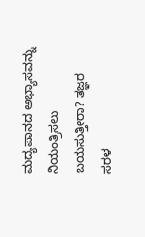ಮದ್ಯಪಾನದ ಅಭ್ಯಾಸವನ್ನು ನಿಯಂತ್ರಿಸಲು ಬಯಸುತ್ತೀರಾ? ತಜ್ಞರ ಸರಳ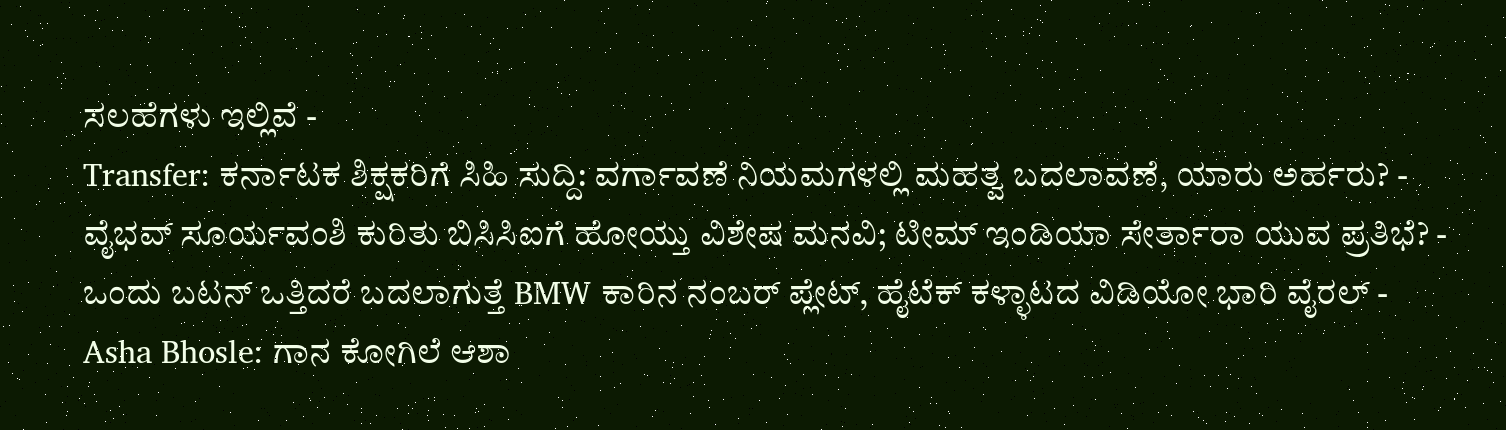ಸಲಹೆಗಳು ಇಲ್ಲಿವೆ -
Transfer: ಕರ್ನಾಟಕ ಶಿಕ್ಷಕರಿಗೆ ಸಿಹಿ ಸುದ್ದಿ: ವರ್ಗಾವಣೆ ನಿಯಮಗಳಲ್ಲಿ ಮಹತ್ವ ಬದಲಾವಣೆ, ಯಾರು ಅರ್ಹರು? -
ವೈಭವ್ ಸೂರ್ಯವಂಶಿ ಕುರಿತು ಬಿಸಿಸಿಐಗೆ ಹೋಯ್ತು ವಿಶೇಷ ಮನವಿ; ಟೀಮ್ ಇಂಡಿಯಾ ಸೇರ್ತಾರಾ ಯುವ ಪ್ರತಿಭೆ? -
ಒಂದು ಬಟನ್ ಒತ್ತಿದರೆ ಬದಲಾಗುತ್ತೆ BMW ಕಾರಿನ ನಂಬರ್ ಪ್ಲೇಟ್, ಹೈಟೆಕ್ ಕಳ್ಳಾಟದ ವಿಡಿಯೋ ಭಾರಿ ವೈರಲ್ -
Asha Bhosle: ಗಾನ ಕೋಗಿಲೆ ಆಶಾ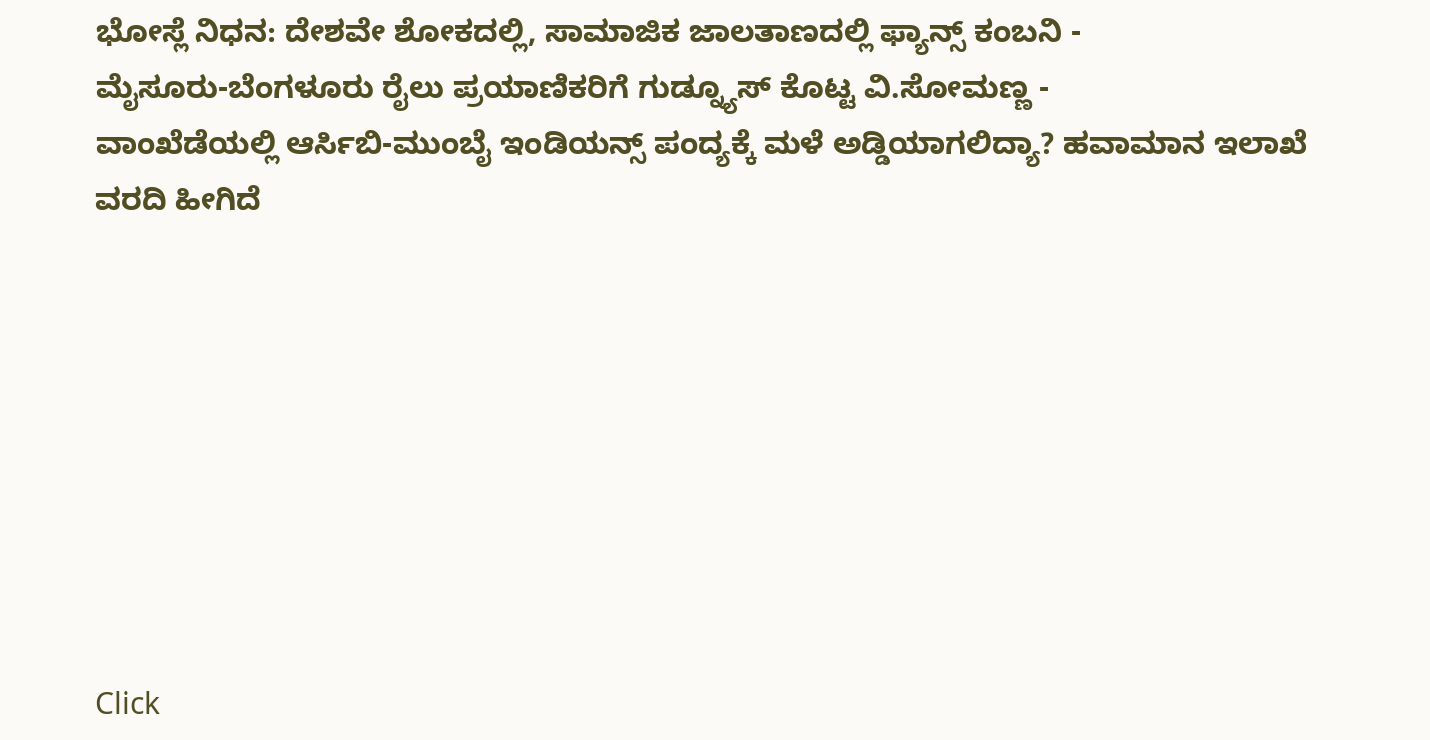ಭೋಸ್ಲೆ ನಿಧನ: ದೇಶವೇ ಶೋಕದಲ್ಲಿ, ಸಾಮಾಜಿಕ ಜಾಲತಾಣದಲ್ಲಿ ಫ್ಯಾನ್ಸ್ ಕಂಬನಿ -
ಮೈಸೂರು-ಬೆಂಗಳೂರು ರೈಲು ಪ್ರಯಾಣಿಕರಿಗೆ ಗುಡ್ನ್ಯೂಸ್ ಕೊಟ್ಟ ವಿ.ಸೋಮಣ್ಣ -
ವಾಂಖೆಡೆಯಲ್ಲಿ ಆರ್ಸಿಬಿ-ಮುಂಬೈ ಇಂಡಿಯನ್ಸ್ ಪಂದ್ಯಕ್ಕೆ ಮಳೆ ಅಡ್ಡಿಯಾಗಲಿದ್ಯಾ? ಹವಾಮಾನ ಇಲಾಖೆ ವರದಿ ಹೀಗಿದೆ








Click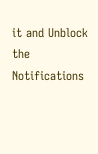it and Unblock the Notifications